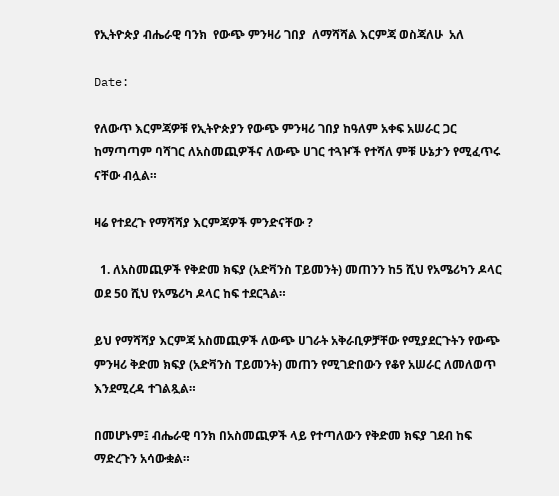የኢትዮጵያ ብሔራዊ ባንክ  የውጭ ምንዛሪ ገበያ  ለማሻሻል እርምጃ ወስጃለሁ  አለ

Date:

የለውጥ እርምጃዎቹ የኢትዮጵያን የውጭ ምንዛሪ ገበያ ከዓለም አቀፍ አሠራር ጋር ከማጣጣም ባሻገር ለአስመጪዎችና ለውጭ ሀገር ተጓዦች የተሻለ ምቹ ሁኔታን የሚፈጥሩ ናቸው ብሏል።

ዛሬ የተደረጉ የማሻሻያ እርምጃዎች ምንድናቸው ?

  1. ለአስመጪዎች የቅድመ ክፍያ (አድቫንስ ፐይመንት) መጠንን ከ5 ሺህ የአሜሪካን ዶላር ወደ 50 ሺህ የአሜሪካ ዶላር ከፍ ተደርጓል።

ይህ የማሻሻያ እርምጃ አስመጪዎች ለውጭ ሀገራት አቅራቢዎቻቸው የሚያደርጉትን የውጭ ምንዛሪ ቅድመ ክፍያ (አድቫንስ ፐይመንት) መጠን የሚገድበውን የቆየ አሠራር ለመለወጥ እንደሚረዳ ተገልጿል።

በመሆኑም፤ ብሔራዊ ባንክ በአስመጪዎች ላይ የተጣለውን የቅድመ ክፍያ ገደብ ከፍ ማድረጉን አሳውቋል።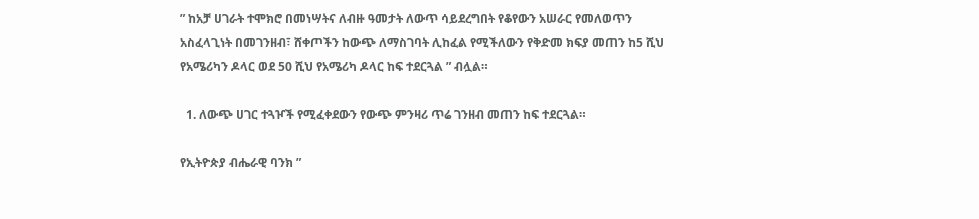” ከአቻ ሀገራት ተሞክሮ በመነሣትና ለብዙ ዓመታት ለውጥ ሳይደረግበት የቆየውን አሠራር የመለወጥን አስፈላጊነት በመገንዘብ፣ ሸቀጦችን ከውጭ ለማስገባት ሊከፈል የሚችለውን የቅድመ ክፍያ መጠን ከ5 ሺህ የአሜሪካን ዶላር ወደ 50 ሺህ የአሜሪካ ዶላር ከፍ ተደርጓል ” ብሏል።

  1. ለውጭ ሀገር ተጓዦች የሚፈቀደውን የውጭ ምንዛሪ ጥሬ ገንዘብ መጠን ከፍ ተደርጓል።

የኢትዮጵያ ብሔራዊ ባንክ ”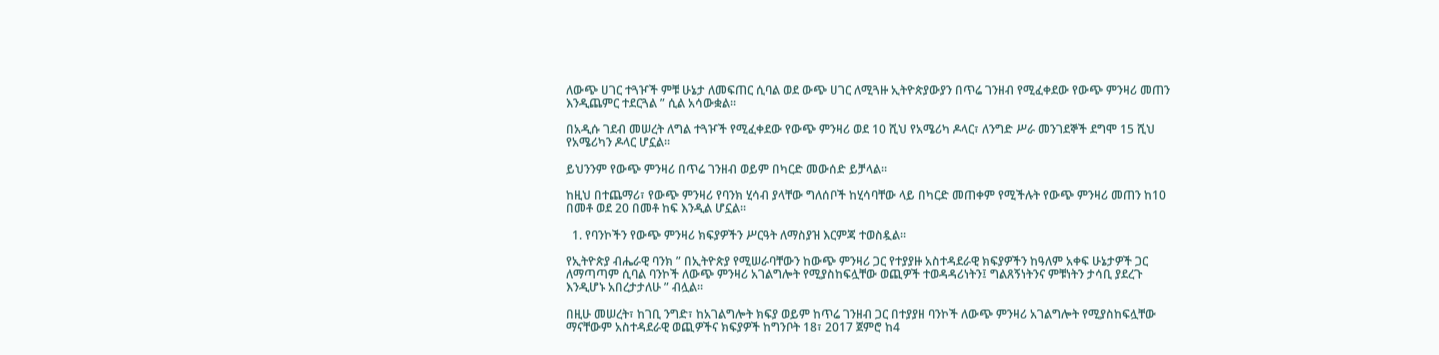ለውጭ ሀገር ተጓዦች ምቹ ሁኔታ ለመፍጠር ሲባል ወደ ውጭ ሀገር ለሚጓዙ ኢትዮጵያውያን በጥሬ ገንዘብ የሚፈቀደው የውጭ ምንዛሪ መጠን እንዲጨምር ተደርጓል ” ሲል አሳውቋል።

በአዲሱ ገደብ መሠረት ለግል ተጓዦች የሚፈቀደው የውጭ ምንዛሪ ወደ 10 ሺህ የአሜሪካ ዶላር፣ ለንግድ ሥራ መንገደኞች ደግሞ 15 ሺህ የአሜሪካን ዶላር ሆኗል፡፡

ይህንንም የውጭ ምንዛሪ በጥሬ ገንዘብ ወይም በካርድ መውሰድ ይቻላል፡፡

ከዚህ በተጨማሪ፣ የውጭ ምንዛሪ የባንክ ሂሳብ ያላቸው ግለሰቦች ከሂሳባቸው ላይ በካርድ መጠቀም የሚችሉት የውጭ ምንዛሪ መጠን ከ10 በመቶ ወደ 20 በመቶ ከፍ እንዲል ሆኗል፡፡

  1. የባንኮችን የውጭ ምንዛሪ ክፍያዎችን ሥርዓት ለማስያዝ እርምጃ ተወስዷል።

የኢትዮጵያ ብሔራዊ ባንክ ” በኢትዮጵያ የሚሠራባቸውን ከውጭ ምንዛሪ ጋር የተያያዙ አስተዳደራዊ ክፍያዎችን ከዓለም አቀፍ ሁኔታዎች ጋር ለማጣጣም ሲባል ባንኮች ለውጭ ምንዛሪ አገልግሎት የሚያስከፍሏቸው ወጪዎች ተወዳዳሪነትን፤ ግልጸኝነትንና ምቹነትን ታሳቢ ያደረጉ እንዲሆኑ አበረታታለሁ ” ብሏል።

በዚሁ መሠረት፣ ከገቢ ንግድ፣ ከአገልግሎት ክፍያ ወይም ከጥሬ ገንዘብ ጋር በተያያዘ ባንኮች ለውጭ ምንዛሪ አገልግሎት የሚያስከፍሏቸው ማናቸውም አስተዳደራዊ ወጪዎችና ክፍያዎች ከግንቦት 18፣ 2017 ጀምሮ ከ4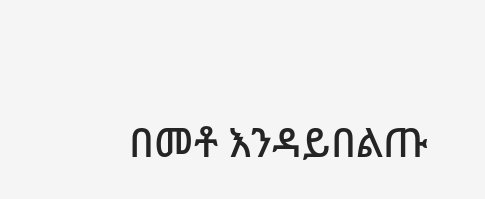በመቶ እንዳይበልጡ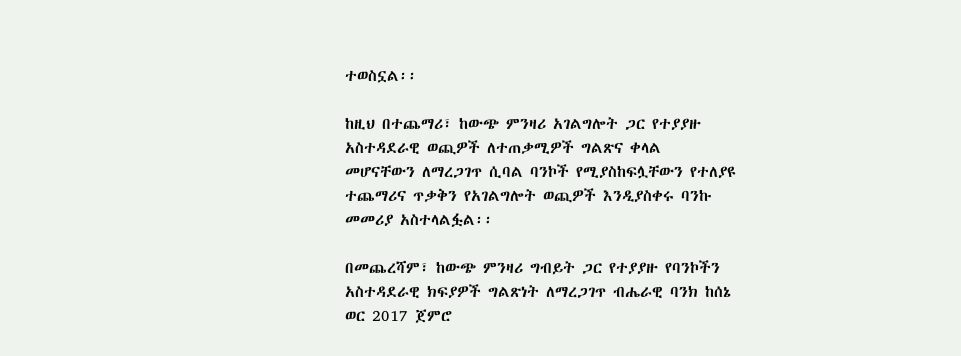ተወስኗል፡፡

ከዚህ በተጨማሪ፣ ከውጭ ምንዛሪ አገልግሎት ጋር የተያያዙ አስተዳደራዊ ወጪዎች ለተጠቃሚዎች ግልጽና ቀላል መሆናቸውን ለማረጋገጥ ሲባል ባንኮች የሚያስከፍሏቸውን የተለያዩ ተጨማሪና ጥቃቅን የአገልግሎት ወጪዎች እንዲያስቀሩ ባንኩ መመሪያ አስተላልፏል፡፡

በመጨረሻም፣ ከውጭ ምንዛሪ ግብይት ጋር የተያያዙ የባንኮችን አስተዳደራዊ ክፍያዎች ግልጽነት ለማረጋገጥ ብሔራዊ ባንክ ከሰኔ ወር 2017 ጀምሮ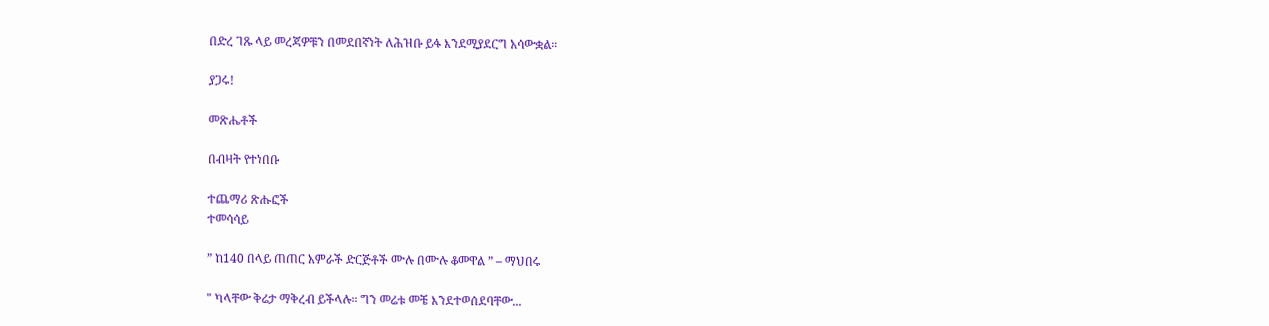በድረ ገጹ ላይ መረጃዎቹን በመደበኛነት ለሕዝቡ ይፋ እንደሚያደርግ አሳውቋል።

ያጋሩ!

መጽሔቶች

በብዛት የተነበቡ

ተጨማሪ ጽሑፎች
ተመሳሳይ

” ከ140 በላይ ጠጠር አምራች ድርጅቶች ሙሉ በሙሉ ቆመዋል ” – ማህበሩ

" ካላቸው ቅሬታ ማቅረብ ይችላሉ። ግን መሬቱ መቼ እንደተወሰደባቸው...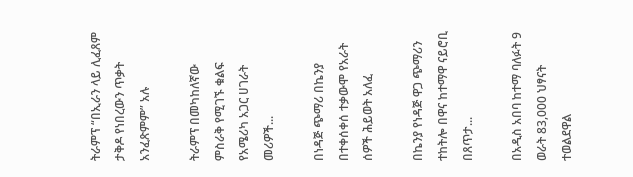ትራምፕ “በኢራን ላይ ሊፈጸም ታቅዶ የነበረውን ጥቃት አንፈጽምም” አሉ

ትራምፕ በመካከለኛው ምስራቅ የሚገኙ ቁልፍ የአሜሪካ አጋር ሀገራት መሪዎች...

በነዳጅ ጭማሪ በኬንያ በተቀሰቀሰ ተቃውሞ የአራት ሰዎች ሕይወት አለፈ

በኬንያ የነዳጅ ዋጋ ጭማሪን ተከትሎ በዋና ከተማዋ ናይሮቢ በጸጥታ...

በአዲስ አበባ ከተማ ባለፉት 9 ወራት 83,000 ህፃናት ተወልደዋል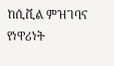ከሲቪል ምዝገባና የነዋሪነት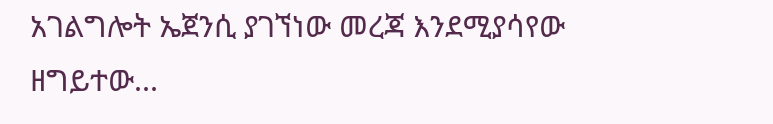አገልግሎት ኤጀንሲ ያገኘነው መረጃ እንደሚያሳየው ዘግይተው...